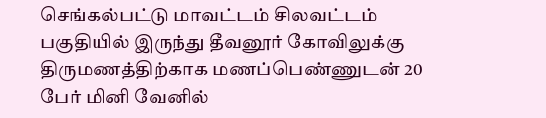செங்கல்பட்டு மாவட்டம் சிலவட்டம் பகுதியில் இருந்து தீவனூர் கோவிலுக்கு திருமணத்திற்காக மணப்பெண்ணுடன் 20 பேர் மினி வேனில்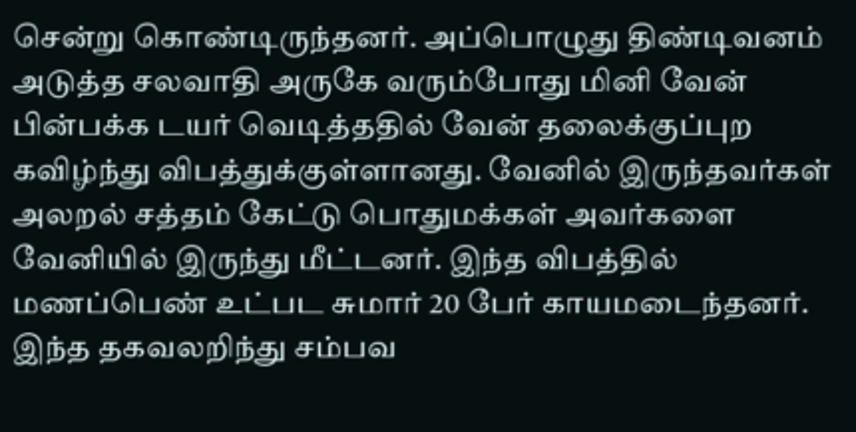சென்று கொண்டிருந்தனர். அப்பொழுது திண்டிவனம் அடுத்த சலவாதி அருகே வரும்போது மினி வேன் பின்பக்க டயர் வெடித்ததில் வேன் தலைக்குப்புற கவிழ்ந்து விபத்துக்குள்ளானது. வேனில் இருந்தவர்கள் அலறல் சத்தம் கேட்டு பொதுமக்கள் அவர்களை வேனியில் இருந்து மீட்டனர். இந்த விபத்தில் மணப்பெண் உட்பட சுமார் 20 பேர் காயமடைந்தனர். இந்த தகவலறிந்து சம்பவ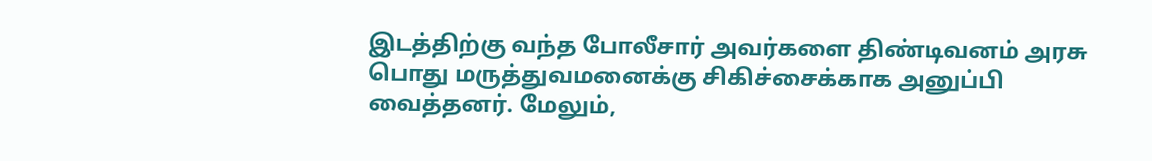இடத்திற்கு வந்த போலீசார் அவர்களை திண்டிவனம் அரசு பொது மருத்துவமனைக்கு சிகிச்சைக்காக அனுப்பி வைத்தனர். மேலும்,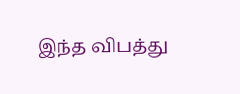இந்த விபத்து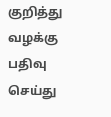குறித்து வழக்கு பதிவு செய்து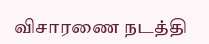விசாரணை நடத்தி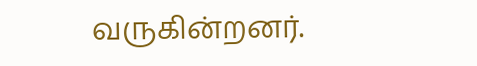வருகின்றனர்.